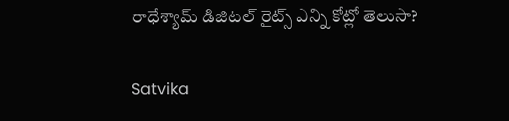రాధేశ్యామ్ డిజిటల్ రైట్స్ ఎన్ని కోట్లో తెలుసా?

Satvika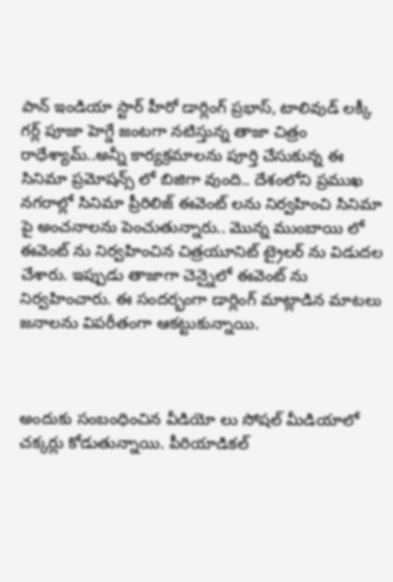పాన్ ఇండియా స్టార్ హీరో డార్లింగ్ ప్రభాస్, టాలివుడ్ లక్కీ గర్ల్ పూజా హెగ్డే జంటగా నటిస్తున్న తాజా చిత్రం రాధేశ్యామ్..అన్నీ కార్యక్రమాలను పూర్తి చేసుకున్న ఈ సినిమా ప్రమోషన్స్ లో బిజిగా వుంది.. దేశంలోని ప్రముఖ నగరాల్లో సినిమా ప్రీరిలిజ్ ఈవెంట్ లను నిర్వహించి సినిమా పై అంచనాలను పెంచుతున్నారు.. మొన్న ముంబాయి లో ఈవెంట్ ను నిర్వహించిన చిత్రయూనిట్ ట్రైలర్ ను విడుదల చేశారు. ఇప్పుడు తాజాగా చెన్నైలో ఈవెంట్ ను నిర్వహించారు. ఈ సందర్భంగా డార్లింగ్ మాట్లాడిన మాటలు జనాలను విపరీతంగా ఆకట్టుకున్నాయి.



అందుకు సంబంధించిన వీడియో లు సోషల్ మీడియాలో చక్కర్లు కోడుతున్నాయి. పీరియాడికల్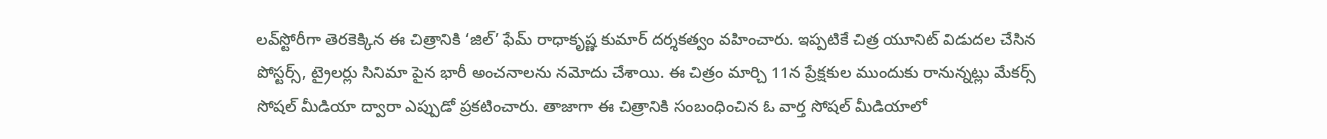లవ్‌స్టోరీగా తెరకెక్కిన ఈ చిత్రానికి ‘జిల్’ ఫేమ్ రాధాకృష్ణ కుమార్ దర్శకత్వం వహించారు. ఇప్పటికే చిత్ర యూనిట్ విడుదల చేసిన పోస్టర్స్, ట్రైలర్లు సినిమా పైన భారీ అంచనాలను నమోదు చేశాయి. ఈ చిత్రం మార్చి 11న ప్రేక్షకుల ముందుకు రానున్నట్లు మేకర్స్ సోషల్ మీడియా ద్వారా ఎప్పుడో ప్రకటించారు. తాజాగా ఈ చిత్రానికి సంబంధించిన ఓ వార్త సోషల్ మీడియాలో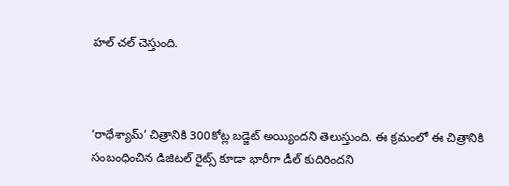హల్ చల్ చెస్తుంది.



‘రాధేశ్యామ్’ చిత్రానికి 300కోట్ల బడ్జెట్ అయ్యిందని తెలుస్తుంది. ఈ క్రమంలో ఈ చిత్రానికి సంబంధించిన డిజిటల్ రైట్స్ కూడా భారీగా డీల్ కుదిరిందని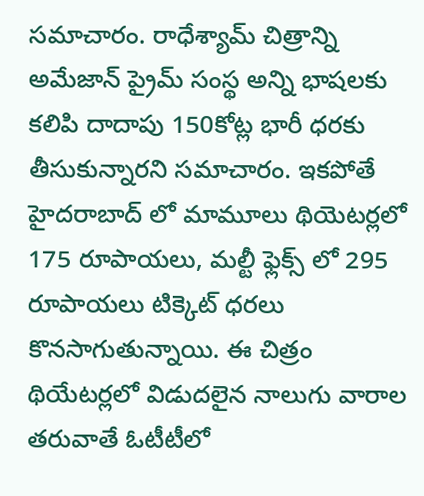సమాచారం. రాధేశ్యామ్ చిత్రాన్ని అమేజాన్ ప్రైమ్ సంస్థ అన్ని భాషలకు కలిపి దాదాపు 150కోట్ల భారీ ధరకు తీసుకున్నారని సమాచారం. ఇకపోతే హైదరాబాద్ లో మామూలు థియెటర్లలో 175 రూపాయలు, మల్టీ ఫ్లెక్స్ లో 295 రూపాయలు టిక్కెట్ ధరలు కొనసాగుతున్నాయి. ఈ చిత్రం థియేటర్లలో విడుదలైన నాలుగు వారాల తరువాతే ఓటీటీలో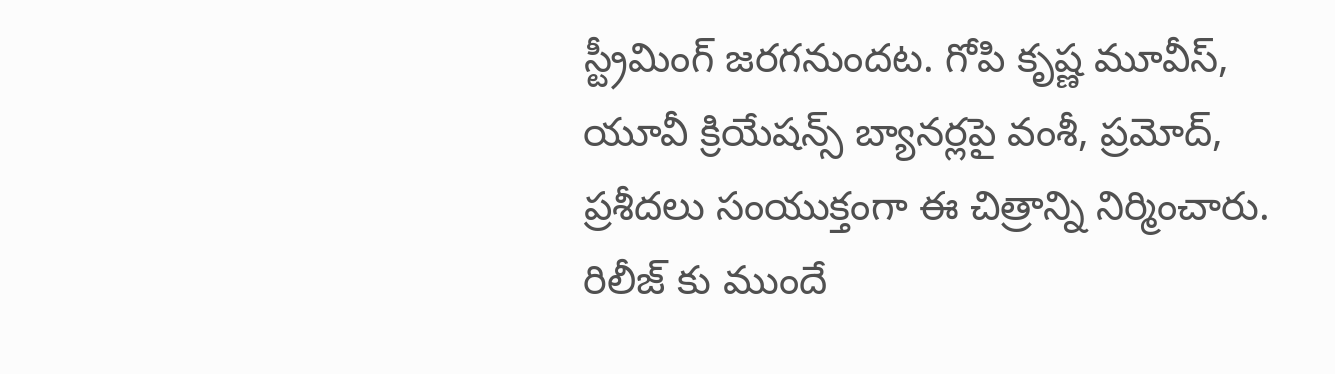స్ట్రీమింగ్ జరగనుందట. గోపి కృష్ణ మూవీస్‌, యూవీ క్రియేషన్స్ బ్యానర్లపై వంశీ, ప్రమోద్, ప్రశీదలు సంయుక్తంగా ఈ చిత్రాన్ని నిర్మించారు. రిలీజ్ కు ముందే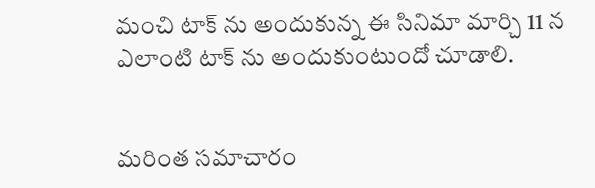మంచి టాక్ ను అందుకున్న ఈ సినిమా మార్చి 11 న ఎలాంటి టాక్ ను అందుకుంటుందో చూడాలి.


మరింత సమాచారం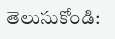తెలుసుకోండి: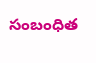సంబంధిత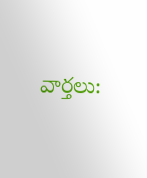వార్తలు: